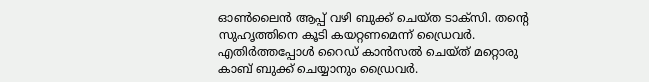ഓൺലൈൻ ആപ്പ് വഴി ബുക്ക് ചെയ്ത ടാക്സി. തന്‍റെ സുഹൃത്തിനെ കൂടി കയറ്റണമെന്ന് ഡ്രൈവര്‍. എതിര്‍ത്തപ്പോള്‍ റൈഡ് കാന്‍സല്‍ ചെയ്ത് മറ്റൊരു കാബ് ബുക്ക് ചെയ്യാനും ഡ്രൈവര്‍.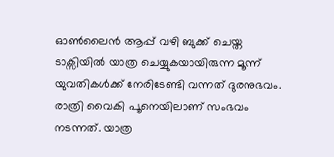ഓൺലൈൻ ആപ്പ് വഴി ബുക്ക് ചെയ്ത ടാക്സിയിൽ യാത്ര ചെയ്യുകയായിരുന്ന മൂന്ന് യുവതികൾക്ക് നേരിടേണ്ടി വന്നത് ദുരനുഭവം. രാത്രി വൈകി പൂനെയിലാണ് സംഭവം നടന്നത്. യാത്ര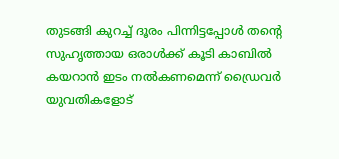തുടങ്ങി കുറച്ച് ദൂരം പിന്നിട്ടപ്പോൾ തന്റെ സുഹൃത്തായ ഒരാൾക്ക് കൂടി കാബിൽ കയറാൻ ഇടം നൽകണമെന്ന് ഡ്രൈവർ യുവതികളോട്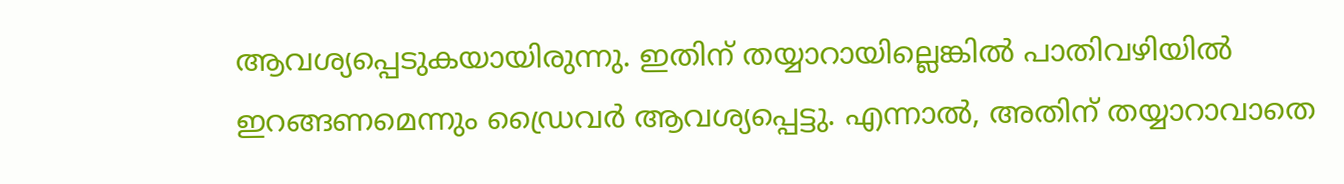ആവശ്യപ്പെടുകയായിരുന്നു. ഇതിന് തയ്യാറായില്ലെങ്കിൽ പാതിവഴിയിൽ ഇറങ്ങണമെന്നും ഡ്രൈവർ ആവശ്യപ്പെട്ടു. എന്നാൽ, അതിന് തയ്യാറാവാതെ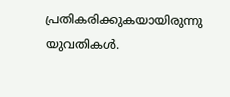പ്രതികരിക്കുകയായിരുന്നു യുവതികൾ.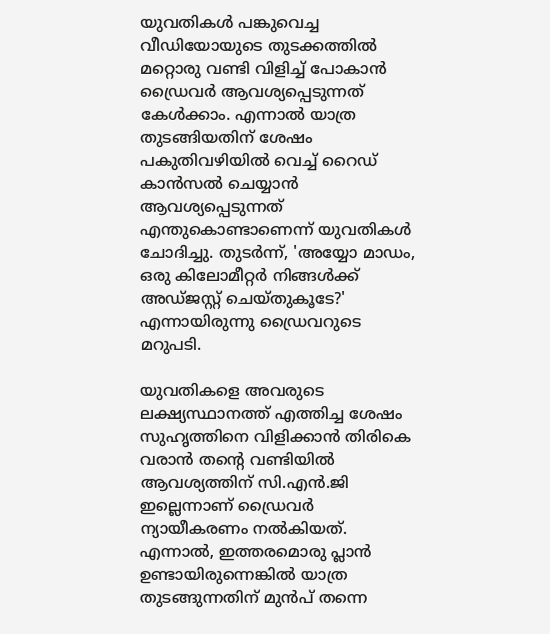യുവതികൾ പങ്കുവെച്ച വീഡിയോയുടെ തുടക്കത്തിൽ മറ്റൊരു വണ്ടി വിളിച്ച് പോകാൻ ഡ്രൈവർ ആവശ്യപ്പെടുന്നത് കേൾക്കാം. എന്നാൽ യാത്ര തുടങ്ങിയതിന് ശേഷം പകുതിവഴിയിൽ വെച്ച് റൈഡ് കാൻസൽ ചെയ്യാൻ ആവശ്യപ്പെടുന്നത് എന്തുകൊണ്ടാണെന്ന് യുവതികൾ ചോദിച്ചു. തുടർന്ന്, 'അയ്യോ മാഡം, ഒരു കിലോമീറ്റർ നിങ്ങൾക്ക് അഡ്ജസ്റ്റ് ചെയ്തുകൂടേ?' എന്നായിരുന്നു ഡ്രൈവറുടെ മറുപടി.

യുവതികളെ അവരുടെ ലക്ഷ്യസ്ഥാനത്ത് എത്തിച്ച ശേഷം സുഹൃത്തിനെ വിളിക്കാൻ തിരികെ വരാൻ തന്റെ വണ്ടിയിൽ ആവശ്യത്തിന് സി.എൻ.ജി ഇല്ലെന്നാണ് ഡ്രൈവർ ന്യായീകരണം നൽകിയത്. എന്നാൽ, ഇത്തരമൊരു പ്ലാൻ ഉണ്ടായിരുന്നെങ്കിൽ യാത്ര തുടങ്ങുന്നതിന് മുൻപ് തന്നെ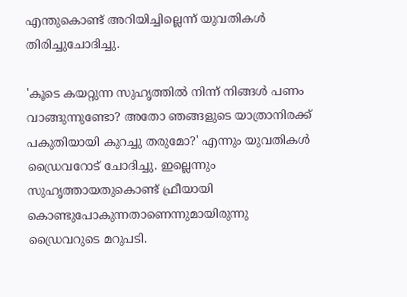എന്തുകൊണ്ട് അറിയിച്ചില്ലെന്ന് യുവതികൾ തിരിച്ചുചോദിച്ചു.

'കൂടെ കയറ്റുന്ന സുഹൃത്തിൽ നിന്ന് നിങ്ങൾ പണം വാങ്ങുന്നുണ്ടോ? അതോ ഞങ്ങളുടെ യാത്രാനിരക്ക് പകുതിയായി കുറച്ചു തരുമോ?' എന്നും യുവതികൾ ഡ്രൈവറോട് ചോദിച്ചു. ഇല്ലെന്നും സുഹൃത്തായതുകൊണ്ട് ഫ്രീയായി കൊണ്ടുപോകുന്നതാണെന്നുമായിരുന്നു ഡ്രൈവറുടെ മറുപടി.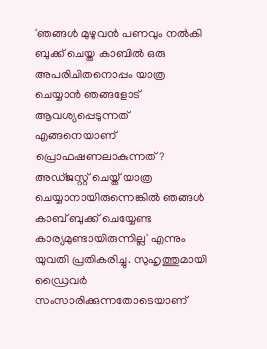'ഞങ്ങൾ മുഴുവൻ പണവും നൽകി ബുക്ക് ചെയ്ത കാബിൽ ഒരു അപരിചിതനൊപ്പം യാത്ര ചെയ്യാൻ ഞങ്ങളോട് ആവശ്യപ്പെടുന്നത് എങ്ങനെയാണ് പ്രൊഫഷണലാകുന്നത്? അഡ്ജസ്റ്റ് ചെയ്ത് യാത്ര ചെയ്യാനായിരുന്നെങ്കിൽ ഞങ്ങൾ കാബ് ബുക്ക് ചെയ്യേണ്ട കാര്യമുണ്ടായിരുന്നില്ല' എന്നും യുവതി പ്രതികരിച്ചു. സുഹൃത്തുമായി ഡ്രൈവർ സംസാരിക്കുന്നതോടെയാണ്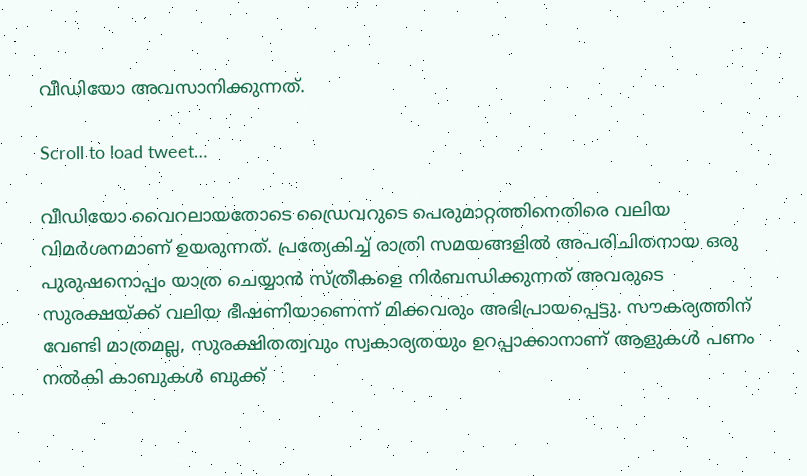വീഡിയോ അവസാനിക്കുന്നത്.

Scroll to load tweet…

വീഡിയോ വൈറലായതോടെ ഡ്രൈവറുടെ പെരുമാറ്റത്തിനെതിരെ വലിയ വിമർശനമാണ് ഉയരുന്നത്. പ്രത്യേകിച്ച് രാത്രി സമയങ്ങളിൽ അപരിചിതനായ ഒരു പുരുഷനൊപ്പം യാത്ര ചെയ്യാൻ സ്ത്രീകളെ നിർബന്ധിക്കുന്നത് അവരുടെ സുരക്ഷയ്ക്ക് വലിയ ഭീഷണിയാണെന്ന് മിക്കവരും അഭിപ്രായപ്പെട്ടു. സൗകര്യത്തിന് വേണ്ടി മാത്രമല്ല, സുരക്ഷിതത്വവും സ്വകാര്യതയും ഉറപ്പാക്കാനാണ് ആളുകൾ പണം നൽകി കാബുകൾ ബുക്ക്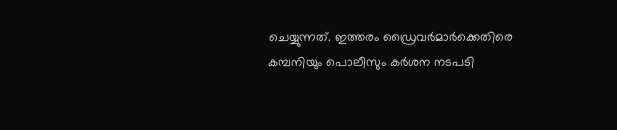ചെയ്യുന്നത്. ഇത്തരം ഡ്രൈവർമാർക്കെതിരെ കമ്പനിയും പൊലീസും കർശന നടപടി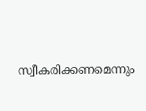സ്വീകരിക്കണമെന്നും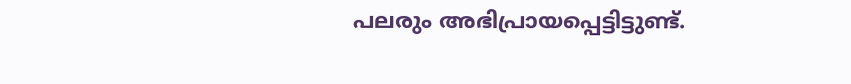പലരും അഭിപ്രായപ്പെട്ടിട്ടുണ്ട്.